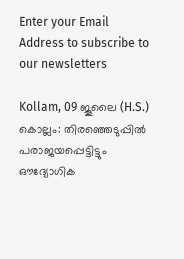Enter your Email Address to subscribe to our newsletters

Kollam, 09 ജൂലൈ (H.S.)
കൊല്ലം: തിരഞ്ഞെടുപ്പിൽ പരാജയപ്പെട്ടിട്ടും ഔദ്യോഗിക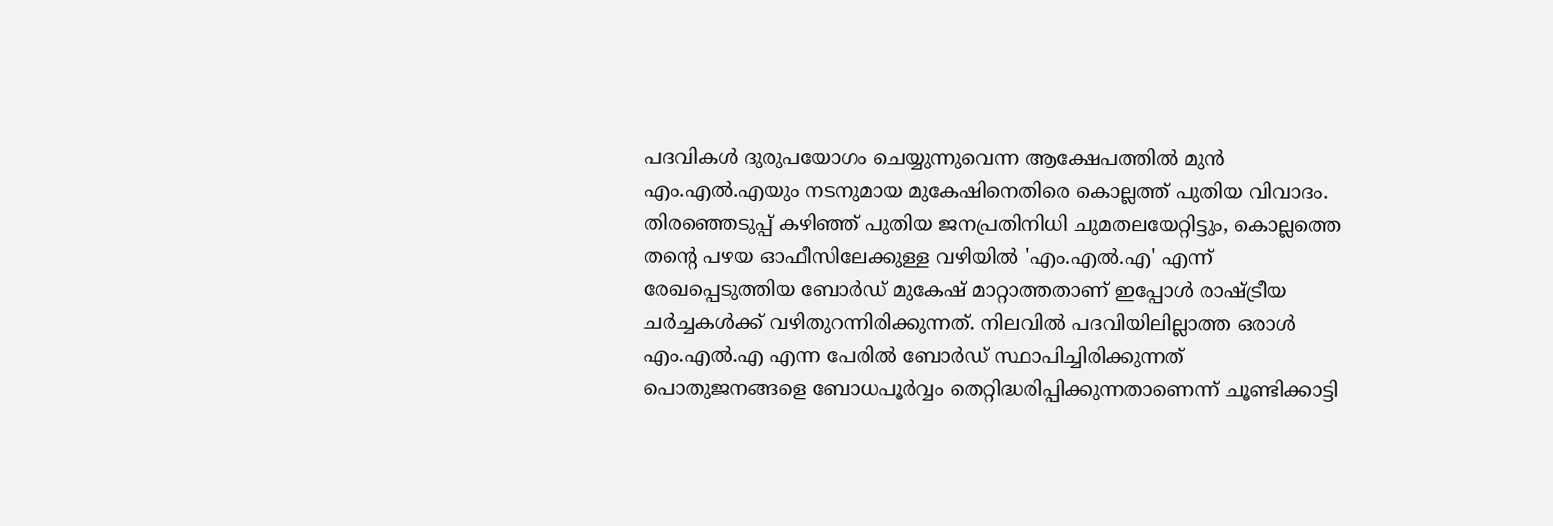പദവികൾ ദുരുപയോഗം ചെയ്യുന്നുവെന്ന ആക്ഷേപത്തിൽ മുൻ എം.എൽ.എയും നടനുമായ മുകേഷിനെതിരെ കൊല്ലത്ത് പുതിയ വിവാദം. തിരഞ്ഞെടുപ്പ് കഴിഞ്ഞ് പുതിയ ജനപ്രതിനിധി ചുമതലയേറ്റിട്ടും, കൊല്ലത്തെ തന്റെ പഴയ ഓഫീസിലേക്കുള്ള വഴിയിൽ 'എം.എൽ.എ' എന്ന് രേഖപ്പെടുത്തിയ ബോർഡ് മുകേഷ് മാറ്റാത്തതാണ് ഇപ്പോൾ രാഷ്ട്രീയ ചർച്ചകൾക്ക് വഴിതുറന്നിരിക്കുന്നത്. നിലവിൽ പദവിയിലില്ലാത്ത ഒരാൾ എം.എൽ.എ എന്ന പേരിൽ ബോർഡ് സ്ഥാപിച്ചിരിക്കുന്നത് പൊതുജനങ്ങളെ ബോധപൂർവ്വം തെറ്റിദ്ധരിപ്പിക്കുന്നതാണെന്ന് ചൂണ്ടിക്കാട്ടി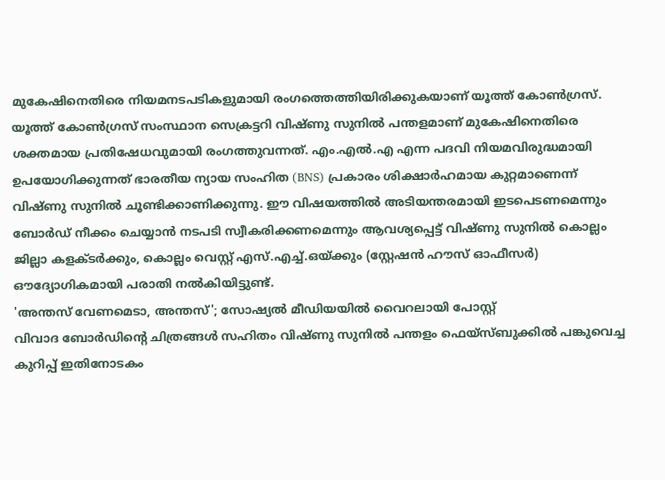മുകേഷിനെതിരെ നിയമനടപടികളുമായി രംഗത്തെത്തിയിരിക്കുകയാണ് യൂത്ത് കോൺഗ്രസ്.
യൂത്ത് കോൺഗ്രസ് സംസ്ഥാന സെക്രട്ടറി വിഷ്ണു സുനിൽ പന്തളമാണ് മുകേഷിനെതിരെ ശക്തമായ പ്രതിഷേധവുമായി രംഗത്തുവന്നത്. എം.എൽ.എ എന്ന പദവി നിയമവിരുദ്ധമായി ഉപയോഗിക്കുന്നത് ഭാരതീയ ന്യായ സംഹിത (BNS) പ്രകാരം ശിക്ഷാർഹമായ കുറ്റമാണെന്ന് വിഷ്ണു സുനിൽ ചൂണ്ടിക്കാണിക്കുന്നു. ഈ വിഷയത്തിൽ അടിയന്തരമായി ഇടപെടണമെന്നും ബോർഡ് നീക്കം ചെയ്യാൻ നടപടി സ്വീകരിക്കണമെന്നും ആവശ്യപ്പെട്ട് വിഷ്ണു സുനിൽ കൊല്ലം ജില്ലാ കളക്ടർക്കും, കൊല്ലം വെസ്റ്റ് എസ്.എച്ച്.ഒയ്ക്കും (സ്റ്റേഷൻ ഹൗസ് ഓഫീസർ) ഔദ്യോഗികമായി പരാതി നൽകിയിട്ടുണ്ട്.
'അന്തസ് വേണമെടാ, അന്തസ്'; സോഷ്യൽ മീഡിയയിൽ വൈറലായി പോസ്റ്റ്
വിവാദ ബോർഡിന്റെ ചിത്രങ്ങൾ സഹിതം വിഷ്ണു സുനിൽ പന്തളം ഫെയ്സ്ബുക്കിൽ പങ്കുവെച്ച കുറിപ്പ് ഇതിനോടകം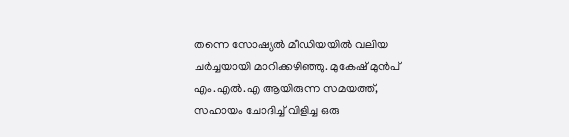തന്നെ സോഷ്യൽ മീഡിയയിൽ വലിയ ചർച്ചയായി മാറിക്കഴിഞ്ഞു. മുകേഷ് മുൻപ് എം.എൽ.എ ആയിരുന്ന സമയത്ത്, സഹായം ചോദിച്ച് വിളിച്ച ഒരു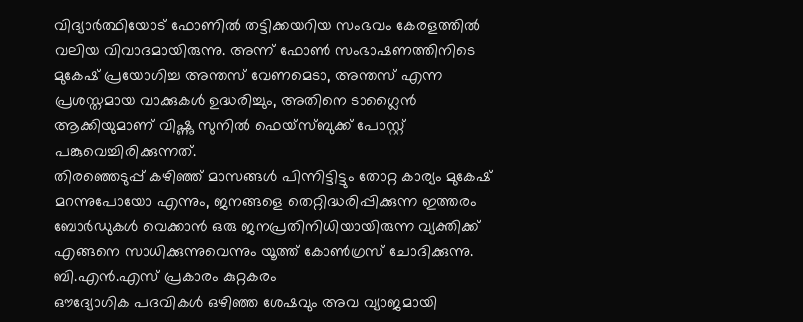വിദ്യാർത്ഥിയോട് ഫോണിൽ തട്ടിക്കയറിയ സംഭവം കേരളത്തിൽ വലിയ വിവാദമായിരുന്നു. അന്ന് ഫോൺ സംഭാഷണത്തിനിടെ മുകേഷ് പ്രയോഗിച്ച അന്തസ് വേണമെടാ, അന്തസ് എന്ന പ്രശസ്തമായ വാക്കുകൾ ഉദ്ധരിച്ചും, അതിനെ ടാഗ്ലൈൻ ആക്കിയുമാണ് വിഷ്ണു സുനിൽ ഫെയ്സ്ബുക്ക് പോസ്റ്റ് പങ്കുവെച്ചിരിക്കുന്നത്.
തിരഞ്ഞെടുപ്പ് കഴിഞ്ഞ് മാസങ്ങൾ പിന്നിട്ടിട്ടും തോറ്റ കാര്യം മുകേഷ് മറന്നുപോയോ എന്നും, ജനങ്ങളെ തെറ്റിദ്ധരിപ്പിക്കുന്ന ഇത്തരം ബോർഡുകൾ വെക്കാൻ ഒരു ജനപ്രതിനിധിയായിരുന്ന വ്യക്തിക്ക് എങ്ങനെ സാധിക്കുന്നുവെന്നും യൂത്ത് കോൺഗ്രസ് ചോദിക്കുന്നു.
ബി.എൻ.എസ് പ്രകാരം കുറ്റകരം
ഔദ്യോഗിക പദവികൾ ഒഴിഞ്ഞ ശേഷവും അവ വ്യാജമായി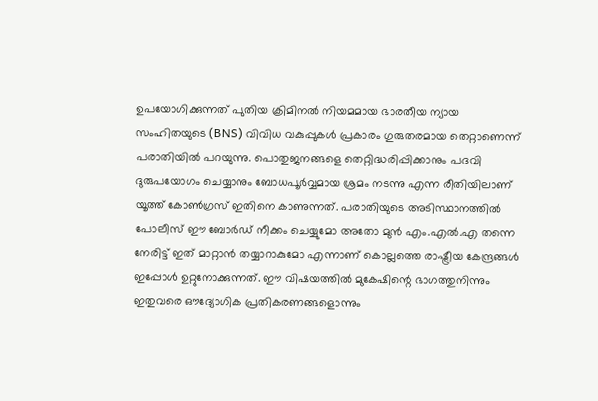ഉപയോഗിക്കുന്നത് പുതിയ ക്രിമിനൽ നിയമമായ ഭാരതീയ ന്യായ സംഹിതയുടെ (BNS) വിവിധ വകുപ്പുകൾ പ്രകാരം ഗുരുതരമായ തെറ്റാണെന്ന് പരാതിയിൽ പറയുന്നു. പൊതുജനങ്ങളെ തെറ്റിദ്ധരിപ്പിക്കാനും പദവി ദുരുപയോഗം ചെയ്യാനും ബോധപൂർവ്വമായ ശ്രമം നടന്നു എന്ന രീതിയിലാണ് യൂത്ത് കോൺഗ്രസ് ഇതിനെ കാണുന്നത്. പരാതിയുടെ അടിസ്ഥാനത്തിൽ പോലീസ് ഈ ബോർഡ് നീക്കം ചെയ്യുമോ അതോ മുൻ എം.എൽ.എ തന്നെ നേരിട്ട് ഇത് മാറ്റാൻ തയ്യാറാകുമോ എന്നാണ് കൊല്ലത്തെ രാഷ്ട്രീയ കേന്ദ്രങ്ങൾ ഇപ്പോൾ ഉറ്റുനോക്കുന്നത്. ഈ വിഷയത്തിൽ മുകേഷിന്റെ ഭാഗത്തുനിന്നും ഇതുവരെ ഔദ്യോഗിക പ്രതികരണങ്ങളൊന്നും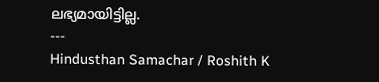ലഭ്യമായിട്ടില്ല.
---
Hindusthan Samachar / Roshith K